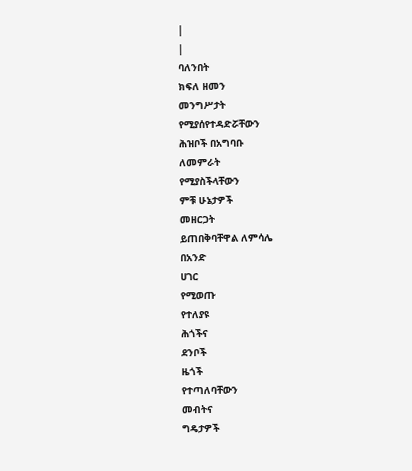|
|
ባለንበት
ክፍለ ዘመን
መንግሥታት
የሚያሰየተዳድሯቸውን
ሕዝቦች በአግባቡ
ለመምራት
የሚያስችላቸውን
ምቹ ሁኔታዎች
መዘርጋት
ይጠበቅባቸዋል ለምሳሌ
በአንድ
ሀገር
የሚወጡ
የተለያዩ
ሕጎችና
ደንቦች
ዜጎች
የተጣለባቸውን
መብትና
ግዴታዎች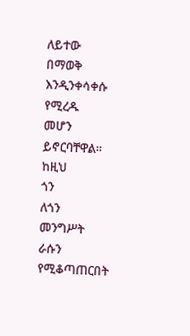ለይተው
በማወቅ
እንዲንቀሳቀሱ
የሚረዱ
መሆን
ይኖርባቸዋል፡፡ ከዚህ
ጎን
ለጎን
መንግሥት
ራሱን
የሚቆጣጠርበት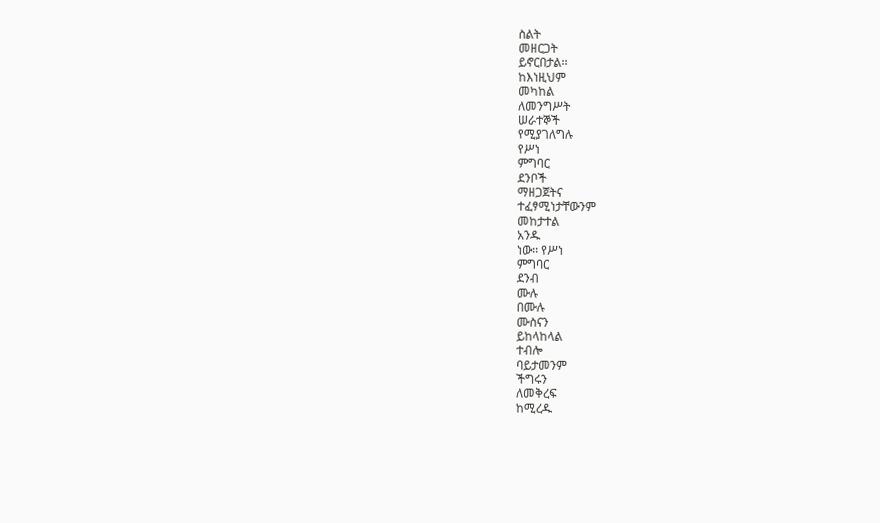ስልት
መዘርጋት
ይኖርበታል፡፡
ከእነዚህም
መካከል
ለመንግሥት
ሠራተኞች
የሚያገለግሉ
የሥነ
ምግባር
ደንቦች
ማዘጋጀትና
ተፈፃሚነታቸውንም
መከታተል
አንዱ
ነው፡፡ የሥነ
ምግባር
ደንብ
ሙሉ
በሙሉ
ሙስናን
ይከላከላል
ተብሎ
ባይታመንም
ችግሩን
ለመቅረፍ
ከሚረዱ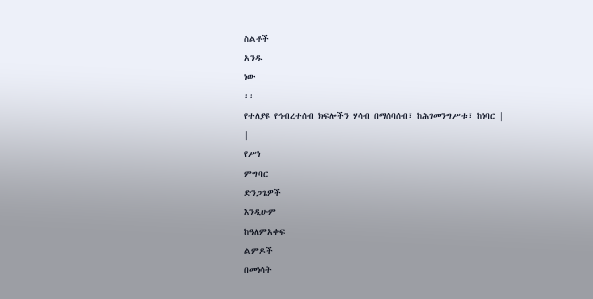ስልቶች
አንዱ
ነው
፡፡
የተለያዩ የኅብረተሰብ ክፍሎችን ሃሳብ በማሰባሰብ፣ ከሕገመንግሥቱ፣ ከነባር |
|
የሥነ
ምግባር
ድንጋጌዎች
እንዲሁም
ከዓለምአቀፍ
ልምዶች
በመነሳት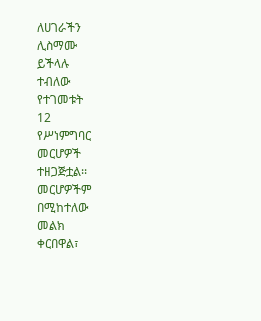ለሀገራችን
ሊስማሙ
ይችላሉ
ተብለው
የተገመቱት
12
የሥነምግባር
መርሆዎች
ተዘጋጅቷል፡፡
መርሆዎችም
በሚከተለው
መልክ
ቀርበዋል፣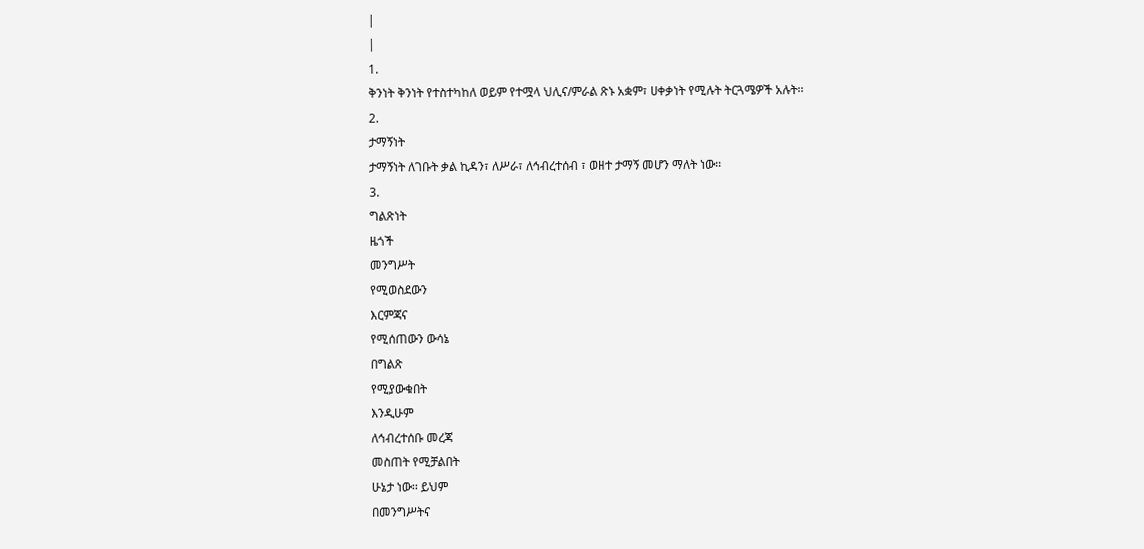|
|
1.
ቅንነት ቅንነት የተስተካከለ ወይም የተሟላ ህሊና/ምራል ጽኑ አቋም፣ ሀቀቃነት የሚሉት ትርጓሜዎች አሉት፡፡
2.
ታማኝነት
ታማኝነት ለገቡት ቃል ኪዳን፣ ለሥራ፣ ለኅብረተሰብ ፣ ወዘተ ታማኝ መሆን ማለት ነው፡፡
3.
ግልጽነት
ዜጎች
መንግሥት
የሚወስደውን
እርምጃና
የሚሰጠውን ውሳኔ
በግልጽ
የሚያውቁበት
እንዲሁም
ለኅብረተሰቡ መረጃ
መስጠት የሚቻልበት
ሁኔታ ነው፡፡ ይህም
በመንግሥትና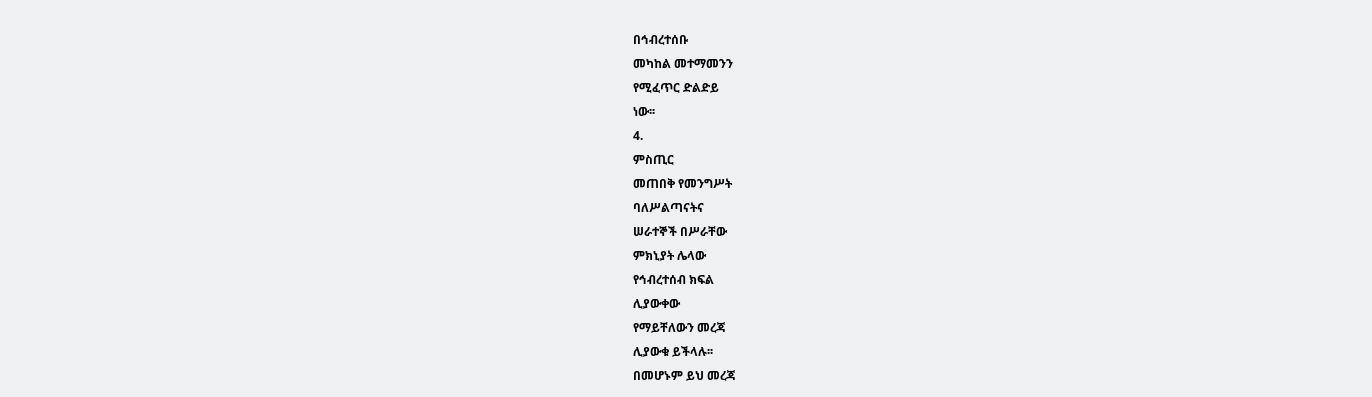በኅብረተሰቡ
መካከል መተማመንን
የሚፈጥር ድልድይ
ነው፡፡
4.
ምስጢር
መጠበቅ የመንግሥት
ባለሥልጣናትና
ሠራተኞች በሥራቸው
ምክኒያት ሌላው
የኅብረተሰብ ክፍል
ሊያውቀው
የማይቸለውን መረጃ
ሊያውቁ ይችላሉ፡፡
በመሆኑም ይህ መረጃ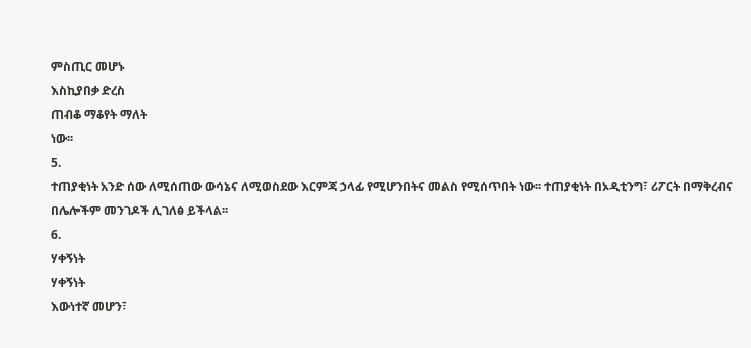ምስጢር መሆኑ
እስኪያበቃ ድረስ
ጠብቆ ማቆየት ማለት
ነው፡፡
5.
ተጠያቂነት አንድ ሰው ለሚሰጠው ውሳኔና ለሚወስደው እርምጃ ኃላፊ የሚሆንበትና መልስ የሚሰጥበት ነው፡፡ ተጠያቂነት በኦዲቲንግ፣ ሪፖርት በማቅረብና በሌሎችም መንገዶች ሊገለፅ ይችላል፡፡
6.
ሃቀኝነት
ሃቀኝነት
እውነተኛ መሆን፣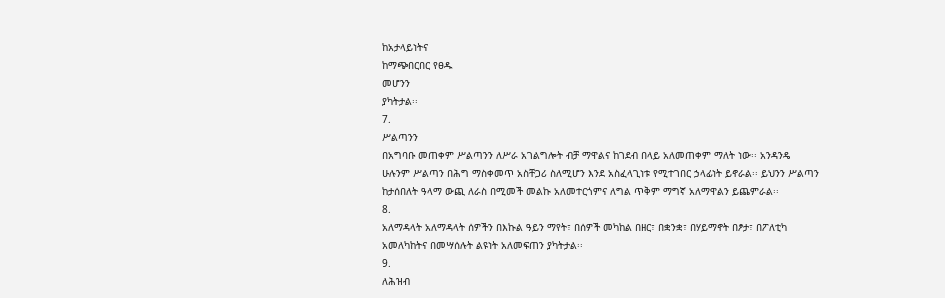ከአታላይነትና
ከማጭበርበር የፀዱ
መሆንን
ያካትታል፡፡
7.
ሥልጣንን
በአግባቡ መጠቀም ሥልጣንን ለሥራ አገልግሎት ብቻ ማዋልና ከገደብ በላይ አለመጠቀም ማለት ነው፡፡ አንዳንዴ ሁሉንም ሥልጣን በሕግ ማስቀመጥ አስቸጋሪ ስለሚሆን እንደ አስፈላጊነቱ የሚተገበር ኃላፊነት ይኖራል፡፡ ይህንን ሥልጣን ከታሰበለት ዓላማ ውጪ ለራስ በሚመች መልኩ አለመተርጎምና ለግል ጥቅም ማግኛ አለማዋልን ይጨምራል፡፡
8.
አለማዳላት አለማዳላት ሰዎችን በእኩል ዓይን ማየት፣ በሰዎች መካከል በዘር፣ በቋንቋ፣ በሃይማኖት በፆታ፣ በፖለቲካ አመለካከትና በመሣሰሉት ልዩነት አለመፍጠን ያካትታል፡፡
9.
ለሕዝብ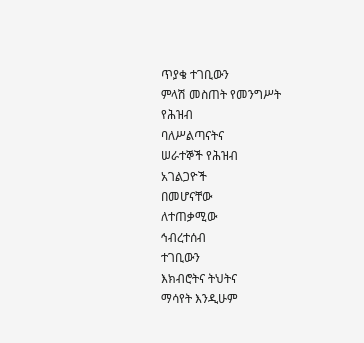ጥያቄ ተገቢውን
ምላሽ መስጠት የመንግሥት
የሕዝብ
ባለሥልጣናትና
ሠራተኞች የሕዝብ
አገልጋዮች
በመሆናቸው
ለተጠቃሚው
ኅብረተሰብ
ተገቢውን
እክብሮትና ትህትና
ማሳየት እንዲሁም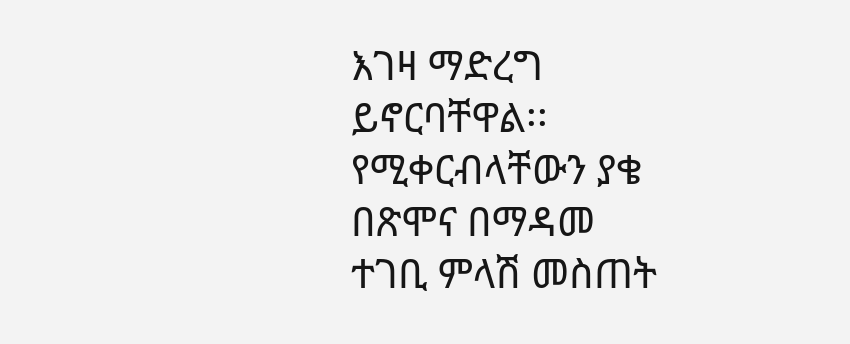እገዛ ማድረግ
ይኖርባቸዋል፡፡
የሚቀርብላቸውን ያቄ
በጽሞና በማዳመ
ተገቢ ምላሽ መስጠት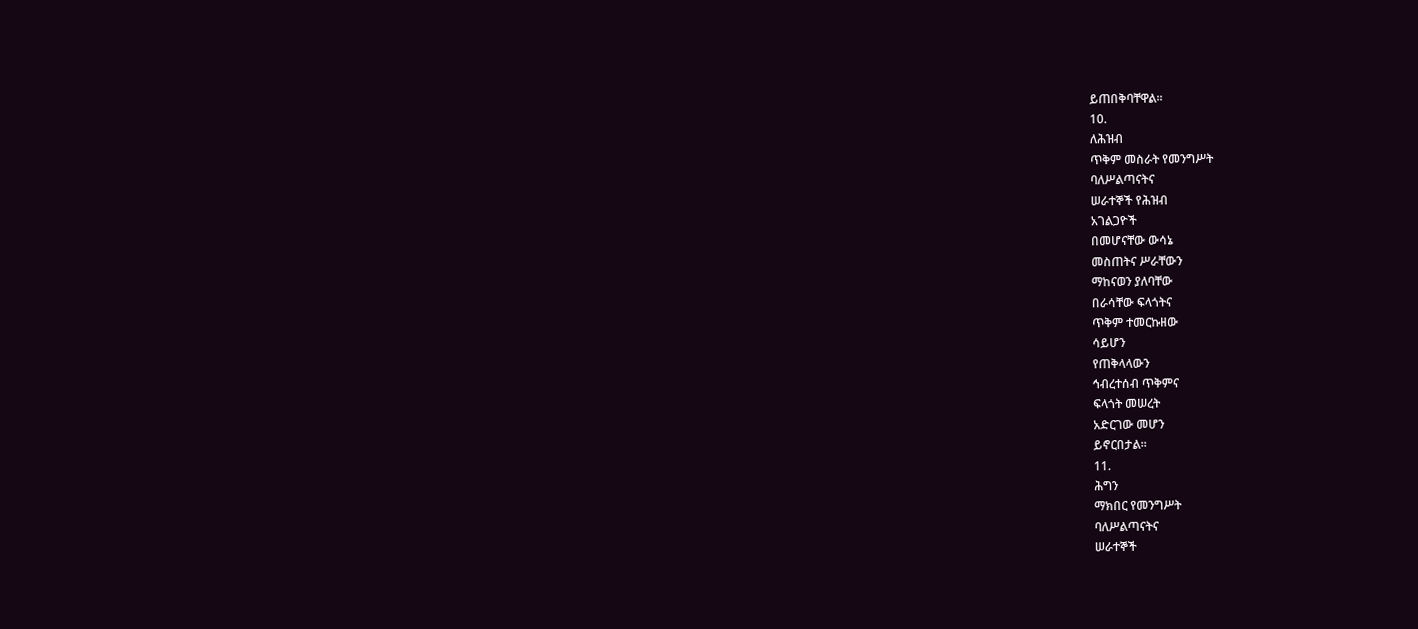ይጠበቅባቸዋል፡፡
10.
ለሕዝብ
ጥቅም መስራት የመንግሥት
ባለሥልጣናትና
ሠራተኞች የሕዝብ
አገልጋዮች
በመሆናቸው ውሳኔ
መስጠትና ሥራቸውን
ማከናወን ያለባቸው
በራሳቸው ፍላጎትና
ጥቅም ተመርኩዘው
ሳይሆን
የጠቅላላውን
ኅብረተሰብ ጥቅምና
ፍላጎት መሠረት
አድርገው መሆን
ይኖርበታል፡፡
11.
ሕግን
ማክበር የመንግሥት
ባለሥልጣናትና
ሠራተኞች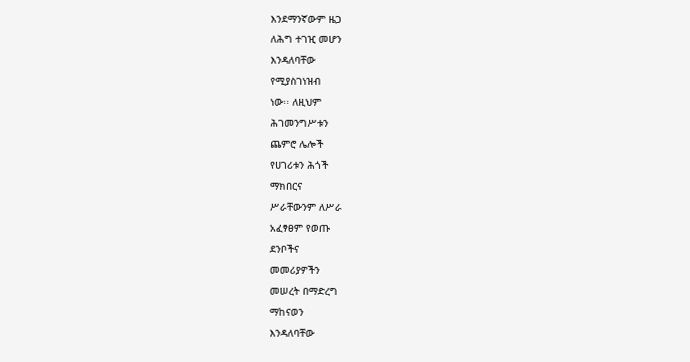እንደማንኛውም ዜጋ
ለሕግ ተገዢ መሆን
እንዳለባቸው
የሚያስገነዝብ
ነው፡፡ ለዚህም
ሕገመንግሥቱን
ጨምሮ ሌሎች
የሀገሪቱን ሕጎች
ማክበርና
ሥራቸውንም ለሥራ
አፈፃፀም የወጡ
ደንቦችና
መመሪያዎችን
መሠረት በማድረግ
ማከናወን
እንዳለባቸው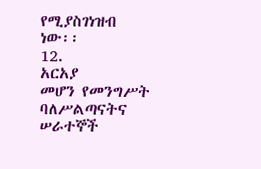የሚያስገነዝብ
ነው፡፡
12.
አርአያ
መሆን የመንግሥት ባለሥልጣናትና ሠራተኞች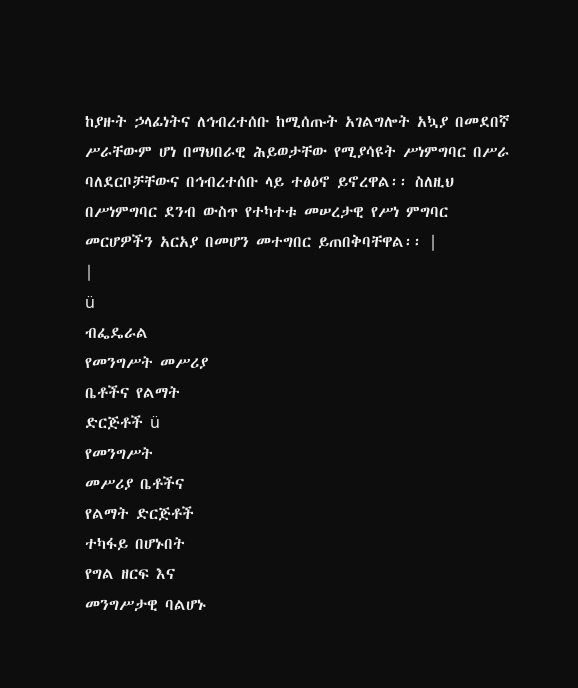ከያዙት ኃላፊነትና ለኅብረተሰቡ ከሚሰጡት አገልግሎት አኳያ በመደበኛ ሥራቸውም ሆነ በማህበራዊ ሕይወታቸው የሚያሳዩት ሥነምግባር በሥራ ባለደርቦቻቸውና በኅብረተሰቡ ላይ ተፅዕኖ ይኖረዋል፡፡ ስለዚህ በሥነምግባር ደንብ ውስጥ የተካተቱ መሠረታዊ የሥነ ምግባር መርሆዎችን አርአያ በመሆን መተግበር ይጠበቅባቸዋል፡፡ |
|
ü
ብፌዴራል
የመንግሥት መሥሪያ
ቤቶችና የልማት
ድርጅቶች ü
የመንግሥት
መሥሪያ ቤቶችና
የልማት ድርጅቶች
ተካፋይ በሆኑበት
የግል ዘርፍ እና
መንግሥታዊ ባልሆኑ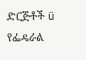ድርጅቶች ü የፌዴራል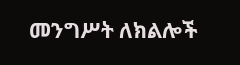መንግሥት ለክልሎች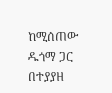ከሚሰጠው ዱጎማ ጋር በተያያዘ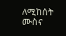ለሚከሰት ሙስና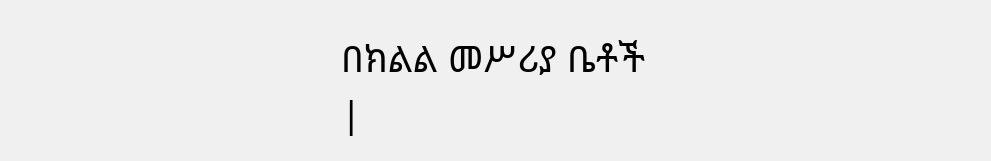በክልል መሥሪያ ቤቶች
|